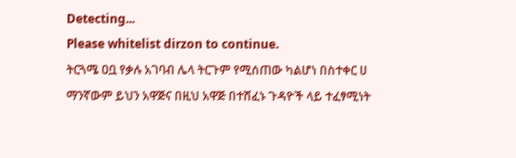Detecting...
Please whitelist dirzon to continue.
ትርጓሜ ዐቧ የቃሉ አገባብ ሌላ ትርጉም የሚሰጠው ካልሆነ በስተቀር ሀ ማንኛውም ይህን አዋጅና በዚህ አዋጅ በተሸፈኑ ጉዳዮች ላይ ተፈፃሚነት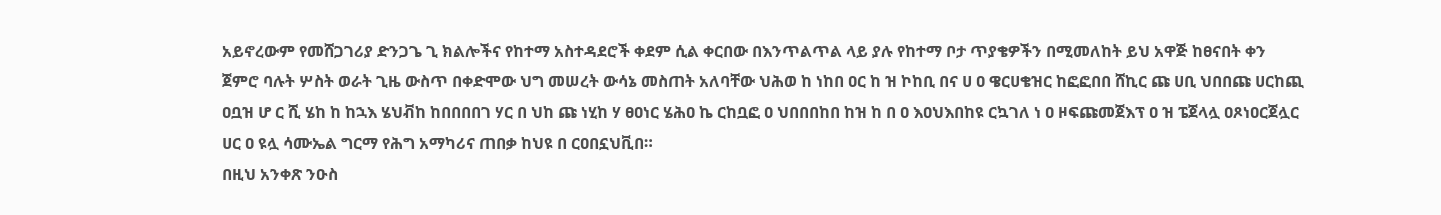አይኖረውም የመሸጋገሪያ ድንጋጌ ጊ ክልሎችና የከተማ አስተዳደሮች ቀደም ሲል ቀርበው በእንጥልጥል ላይ ያሉ የከተማ ቦታ ጥያቄዎችን በሚመለከት ይህ አዋጅ ከፀናበት ቀን ጀምሮ ባሉት ሦስት ወራት ጊዜ ውስጥ በቀድሞው ህግ መሠረት ውሳኔ መስጠት አለባቸው ህሕወ ከ ነከበ ዐር ከ ዝ ኮከቢ በና ሀ ዐ ዌርሀቄዝር ከፎፎበበ ሸኪር ጩ ሀቢ ህበበጩ ሀርከጪ ዐቧዝ ሆ ር ሺ ሄከ ከ ከኋእ ሄህቭከ ከበበበበገ ሃር በ ህከ ጩ ነሂከ ሃ ፀዐነር ሄሕዐ ኬ ርከቧፎ ዐ ህበበበከበ ከዝ ከ በ ዐ እዐህእበከዩ ርኳገለ ነ ዐ ዞፍጩመጀእፕ ዐ ዝ ፔጀላሏ ዐጾነዐርጀሏር ሀር ዐ ዩሏ ሳሙኤል ግርማ የሕግ አማካሪና ጠበቃ ከህዩ በ ርዐበኗህቪበ።
በዚህ አንቀጽ ንዑስ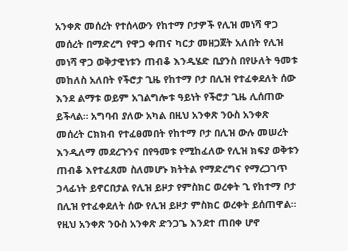አንቀጽ መሰረት የተሰላውን የከተማ ቦታዎች የሊዝ መነሻ ዋጋ መሰረት በማድረግ የዋጋ ቀጠና ካርታ መዘጋጀት አለበት የሊዝ መነሻ ዋጋ ወቅታዊነቱን ጠብቆ እንዲሄድ ቢያንስ በየሁለት ዓመቱ መከለስ አለበት የችሮታ ጊዜ የከተማ ቦታ በሊዝ የተፈቀደለት ሰው እንደ ልማቱ ወይም አገልግሎቱ ዓይነት የችሮታ ጊዜ ሊሰጠው ይችላል። አግባብ ያለው አካል በዚህ አንቀጽ ንዑስ አንቀጽ መሰረት ርክክብ የተፈፀመበት የከተማ ቦታ በሊዝ ውሉ መሠረት እንዲለማ መደረጉንና በየዓመቱ የሚከፈለው የሊዝ ክፍያ ወቅቱን ጠብቆ እየተፈጸመ ስለመሆኑ ክትትል የማድረግና የማረጋገጥ ኃላፊነት ይኖርበታል የሊዝ ይዞታ የምስክር ወረቀት ጊ የከተማ ቦታ በሊዝ የተፈቀደለት ሰው የሊዝ ይዞታ ምስክር ወረቀት ይሰጠዋል። የዚህ አንቀጽ ንዑስ አንቀጽ ድንጋጌ እንደተ ጠበቀ ሆኖ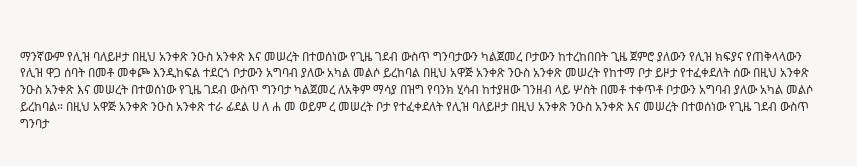ማንኛውም የሊዝ ባለይዞታ በዚህ አንቀጽ ንዑስ አንቀጽ እና መሠረት በተወሰነው የጊዜ ገደብ ውስጥ ግንባታውን ካልጀመረ ቦታውን ከተረከበበት ጊዜ ጀምሮ ያለውን የሊዝ ክፍያና የጠቅላላውን የሊዝ ዋጋ ሰባት በመቶ መቀጮ እንዲከፍል ተደርጎ ቦታውን አግባብ ያለው አካል መልሶ ይረከባል በዚህ አዋጅ አንቀጽ ንዑስ አንቀጽ መሠረት የከተማ ቦታ ይዞታ የተፈቀደለት ሰው በዚህ አንቀጽ ንዑስ አንቀጽ እና መሠረት በተወሰነው የጊዜ ገደብ ውስጥ ግንባታ ካልጀመረ ለአቅም ማሳያ በዝግ የባንክ ሂሳብ ከተያዘው ገንዘብ ላይ ሦስት በመቶ ተቀጥቶ ቦታውን አግባብ ያለው አካል መልሶ ይረከባል። በዚህ አዋጅ አንቀጽ ንዑስ አንቀጽ ተራ ፊደል ሀ ለ ሐ መ ወይም ረ መሠረት ቦታ የተፈቀደለት የሊዝ ባለይዞታ በዚህ አንቀጽ ንዑስ አንቀጽ እና መሠረት በተወሰነው የጊዜ ገደብ ውስጥ ግንባታ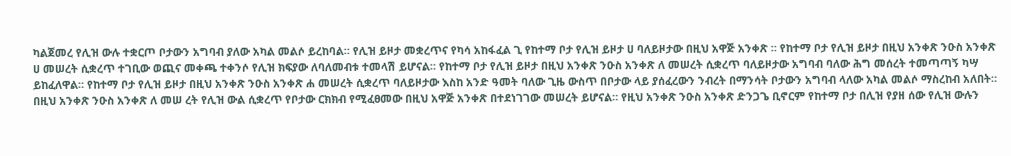ካልጀመረ የሊዝ ውሉ ተቋርጦ ቦታውን አግባብ ያለው አካል መልሶ ይረከባል። የሊዝ ይዞታ መቋረጥና የካሳ አከፋፈል ጊ የከተማ ቦታ የሊዝ ይዞታ ሀ ባለይዞታው በዚህ አዋጅ አንቀጽ ። የከተማ ቦታ የሊዝ ይዞታ በዚህ አንቀጽ ንዑስ አንቀጽ ሀ መሠረት ሲቋረጥ ተገቢው ወጪና መቀጫ ተቀንሶ የሊዝ ክፍያው ለባለመብቱ ተመላሽ ይሆናል። የከተማ ቦታ የሊዝ ይዞታ በዚህ አንቀጽ ንዑስ አንቀጽ ለ መሠረት ሲቋረጥ ባለይዞታው አግባብ ባለው ሕግ መሰረት ተመጣጣኝ ካሣ ይከፈለዋል። የከተማ ቦታ የሊዝ ይዞታ በዚህ አንቀጽ ንዑስ አንቀጽ ሐ መሠረት ሲቋረጥ ባለይዞታው እስከ አንድ ዓመት ባለው ጊዜ ውስጥ በቦታው ላይ ያሰፈረውን ንብረት በማንሳት ቦታውን አግባብ ላለው አካል መልሶ ማስረከብ አለበት። በዚህ አንቀጽ ንዑስ አንቀጽ ለ መሠ ረት የሊዝ ውል ሲቋረጥ የቦታው ርክክብ የሚፈፀመው በዚህ አዋጅ አንቀጽ በተደነገገው መሠረት ይሆናል። የዚህ አንቀጽ ንዑስ አንቀጽ ድንጋጌ ቢኖርም የከተማ ቦታ በሊዝ የያዘ ሰው የሊዝ ውሉን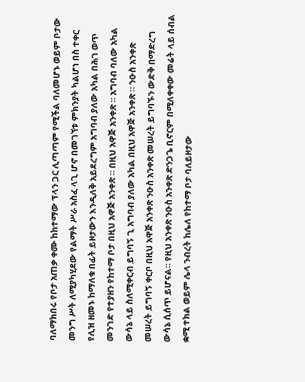ባለማክበሩ የቦታ አጠቃ ቀሙ ከከተማው ፕላን ጋር ሊጣጣም የሚችል ባለመሆኑ ወይም ቦታው መንግ ሥት ለሚያካሂደው የልማት ሥራ አስፈ ላጊ ሆኖ በመገኘቱ ምክንያት ካልሆነ በስ ተቀር የሊዝ ዘመኑ ከማለቁ በፊት ይዞታውን እንዲለቅ አይደረግም አግባብ ያለው አካል በሕገ ወጥ መንገድ የተያዘን የከተማ ቦታ በዚህ አዋጅ አንቀጽ ። በዚህ አዋጅ አንቀጽ ። አግባብ ባለው አካል ውሳኔ ላይ ስለሚቀርብ ይግባኝ ጊ አግባብ ያለው አካል በዚህ አዋጅ አንቀጽ ። ንዑስ አንቀጽ መሠረት ይግባኝ ቀርቦ በዚህ አዋጅ አንቀጽ ንዑስ አንቀጽ መሠረት ይግባኙን ውድቅ በማድረግ ውሳኔ ሲሰጥ ይሆናል። የዚህ አንቀጽ ንዑስ አንቀጽ ድንጋጌ ቢኖርም በሚለቀቀው መሬት ላይ ሰብል ቋሚ ተክል ወይም ሌላ ንብረት ከሌለ የከተማ ቦታ ባለይዞታው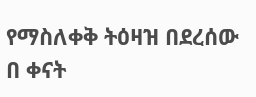የማስለቀቅ ትዕዛዝ በደረሰው በ ቀናት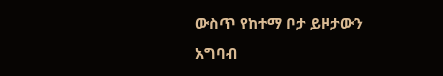ውስጥ የከተማ ቦታ ይዞታውን አግባብ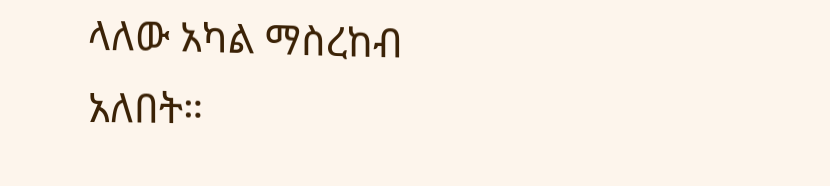ላለው አካል ማስረከብ አለበት።